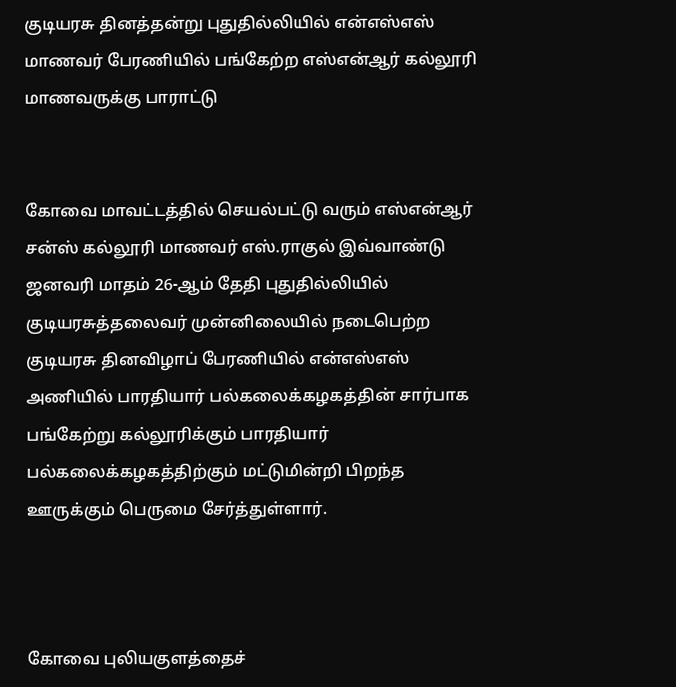குடியரசு தினத்தன்று புதுதில்லியில் என்எஸ்எஸ் மாணவர் பேரணியில் பங்கேற்ற எஸ்என்ஆர் கல்லூரி மாணவருக்கு பாராட்டு


கோவை மாவட்டத்தில் செயல்பட்டு வரும் எஸ்என்ஆர் சன்ஸ் கல்லூரி மாணவர் எஸ்.ராகுல் இவ்வாண்டு ஜனவரி மாதம் 26-ஆம் தேதி புதுதில்லியில் குடியரசுத்தலைவர் முன்னிலையில் நடைபெற்ற குடியரசு தினவிழாப் பேரணியில் என்எஸ்எஸ் அணியில் பாரதியார் பல்கலைக்கழகத்தின் சார்பாக பங்கேற்று கல்லூரிக்கும் பாரதியார் பல்கலைக்கழகத்திற்கும் மட்டுமின்றி பிறந்த ஊருக்கும் பெருமை சேர்த்துள்ளார்.



கோவை புலியகுளத்தைச்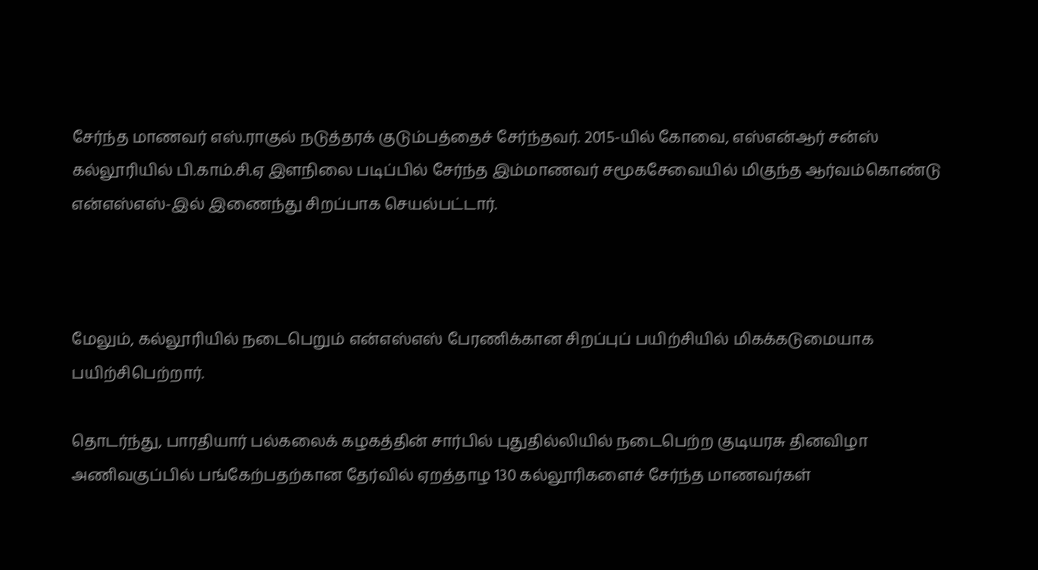சேர்ந்த மாணவர் எஸ்.ராகுல் நடுத்தரக் குடும்பத்தைச் சேர்ந்தவர். 2015-யில் கோவை, எஸ்என்ஆர் சன்ஸ் கல்லூரியில் பி.காம்.சி.ஏ இளநிலை படிப்பில் சேர்ந்த இம்மாணவர் சமூகசேவையில் மிகுந்த ஆர்வம்கொண்டு என்எஸ்எஸ்-இல் இணைந்து சிறப்பாக செயல்பட்டார்.



மேலும், கல்லூரியில் நடைபெறும் என்எஸ்எஸ் பேரணிக்கான சிறப்புப் பயிற்சியில் மிகக்கடுமையாக பயிற்சிபெற்றார்.

தொடர்ந்து, பாரதியார் பல்கலைக் கழகத்தின் சார்பில் புதுதில்லியில் நடைபெற்ற குடியரசு தினவிழா அணிவகுப்பில் பங்கேற்பதற்கான தேர்வில் ஏறத்தாழ 130 கல்லூரிகளைச் சேர்ந்த மாணவர்கள்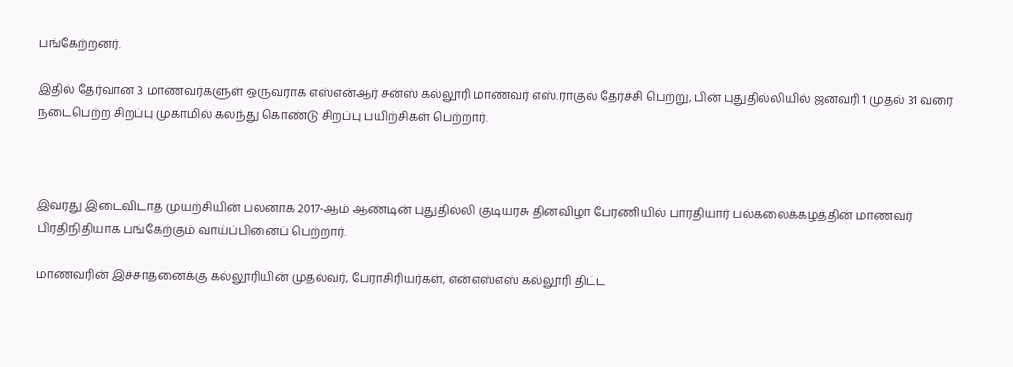பங்கேற்றனர்.

இதில் தேர்வான 3 மாணவர்களுள் ஒருவராக எஸ்என்ஆர் சன்ஸ் கல்லூரி மாணவர் எஸ்.ராகுல் தேர்ச்சி பெற்று, பின் புதுதில்லியில் ஜனவரி 1 முதல் 31 வரை நடைபெற்ற சிறப்பு முகாமில் கலந்து கொண்டு சிறப்பு பயிற்சிகள் பெற்றார்.



இவரது இடைவிடாத முயற்சியின் பலனாக 2017-ஆம் ஆண்டின் புதுதில்லி குடியரசு தினவிழா பேரணியில் பாரதியார் பல்கலைக்கழத்தின் மாணவர் பிரதிநிதியாக பங்கேற்கும் வாய்ப்பினைப் பெற்றார்.

மாணவரின் இச்சாதனைக்கு கல்லூரியின் முதல்வர், பேராசிரியர்கள், என்எஸ்எஸ் கல்லூரி திட்ட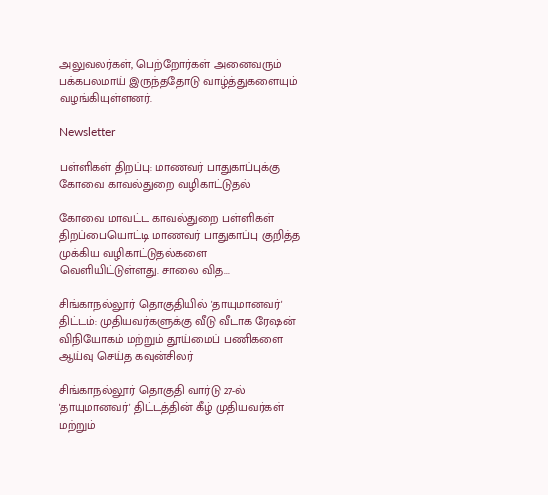அலுவலர்கள், பெற்றோர்கள் அனைவரும் பக்கபலமாய் இருந்ததோடு வாழ்த்துகளையும் வழங்கியுள்ளனர்.

Newsletter

பள்ளிகள் திறப்பு: மாணவர் பாதுகாப்புக்கு கோவை காவல்துறை வழிகாட்டுதல்

கோவை மாவட்ட காவல்துறை பள்ளிகள் திறப்பையொட்டி மாணவர் பாதுகாப்பு குறித்த முக்கிய வழிகாட்டுதல்களை வெளியிட்டுள்ளது. சாலை வித...

சிங்காநல்லூர் தொகுதியில் 'தாயுமானவர்' திட்டம்: முதியவர்களுக்கு வீடு வீடாக ரேஷன் விநியோகம் மற்றும் தூய்மைப் பணிகளை ஆய்வு செய்த கவுன்சிலர்

சிங்காநல்லூர் தொகுதி வார்டு 27-ல் 'தாயுமானவர்' திட்டத்தின் கீழ் முதியவர்கள் மற்றும்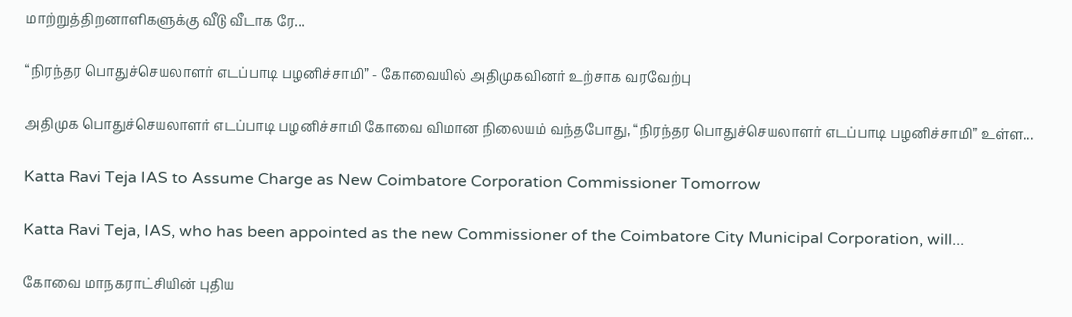மாற்றுத்திறனாளிகளுக்கு வீடு வீடாக ரே...

“நிரந்தர பொதுச்செயலாளர் எடப்பாடி பழனிச்சாமி” - கோவையில் அதிமுகவினர் உற்சாக வரவேற்பு

அதிமுக பொதுச்செயலாளர் எடப்பாடி பழனிச்சாமி கோவை விமான நிலையம் வந்தபோது, “நிரந்தர பொதுச்செயலாளர் எடப்பாடி பழனிச்சாமி” உள்ள...

Katta Ravi Teja IAS to Assume Charge as New Coimbatore Corporation Commissioner Tomorrow

Katta Ravi Teja, IAS, who has been appointed as the new Commissioner of the Coimbatore City Municipal Corporation, will...

கோவை மாநகராட்சியின் புதிய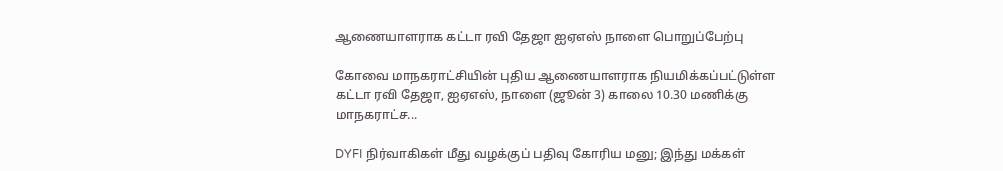ஆணையாளராக கட்டா ரவி தேஜா ஐஏஎஸ் நாளை பொறுப்பேற்பு

கோவை மாநகராட்சியின் புதிய ஆணையாளராக நியமிக்கப்பட்டுள்ள கட்டா ரவி தேஜா, ஐஏஎஸ், நாளை (ஜூன் 3) காலை 10.30 மணிக்கு மாநகராட்ச...

DYFI நிர்வாகிகள் மீது வழக்குப் பதிவு கோரிய மனு; இந்து மக்கள்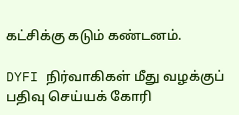கட்சிக்கு கடும் கண்டனம்.

DYFI நிர்வாகிகள் மீது வழக்குப் பதிவு செய்யக் கோரி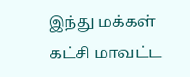இந்து மக்கள் கட்சி மாவட்ட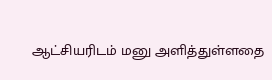ஆட்சியரிடம் மனு அளித்துள்ளதை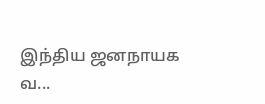இந்திய ஜனநாயக வ...